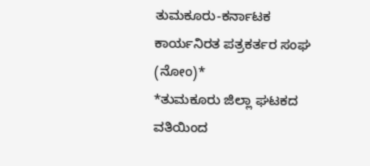ತುಮಕೂರು-ಕರ್ನಾಟಕ ಕಾರ್ಯನಿರತ ಪತ್ರಕರ್ತರ ಸಂಘ (ನೋಂ)*
*ತುಮಕೂರು ಜಿಲ್ಲಾ ಘಟಕದ ವತಿಯಿಂದ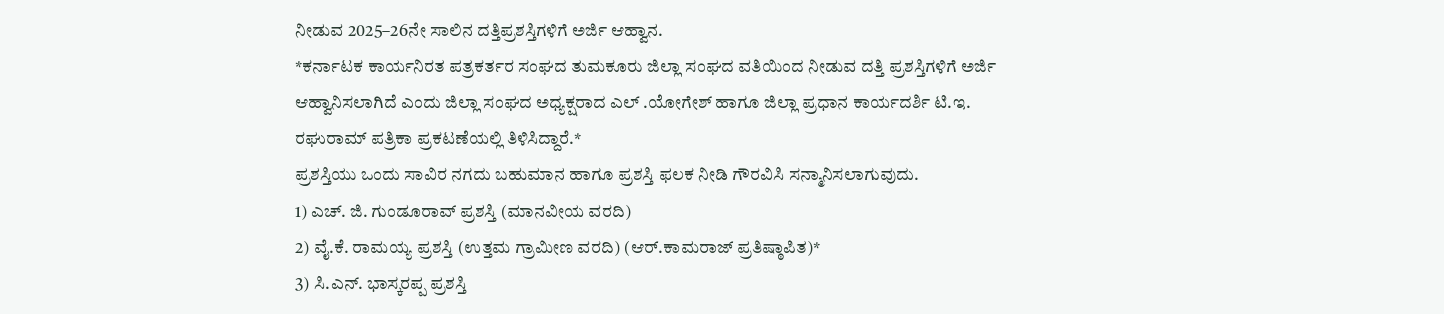ನೀಡುವ 2025–26ನೇ ಸಾಲಿನ ದತ್ತಿಪ್ರಶಸ್ತಿಗಳಿಗೆ ಅರ್ಜಿ ಆಹ್ವಾನ.
*ಕರ್ನಾಟಕ ಕಾರ್ಯನಿರತ ಪತ್ರಕರ್ತರ ಸಂಘದ ತುಮಕೂರು ಜಿಲ್ಲಾ ಸಂಘದ ವತಿಯಿಂದ ನೀಡುವ ದತ್ತಿ ಪ್ರಶಸ್ತಿಗಳಿಗೆ ಅರ್ಜಿ ಆಹ್ವಾನಿಸಲಾಗಿದೆ ಎಂದು ಜಿಲ್ಲಾ ಸಂಘದ ಅಧ್ಯಕ್ಷರಾದ ಎಲ್ .ಯೋಗೇಶ್ ಹಾಗೂ ಜಿಲ್ಲಾ ಪ್ರಧಾನ ಕಾರ್ಯದರ್ಶಿ ಟಿ.ಇ. ರಘುರಾಮ್ ಪತ್ರಿಕಾ ಪ್ರಕಟಣೆಯಲ್ಲಿ ತಿಳಿಸಿದ್ದಾರೆ.*
ಪ್ರಶಸ್ತಿಯು ಒಂದು ಸಾವಿರ ನಗದು ಬಹುಮಾನ ಹಾಗೂ ಪ್ರಶಸ್ತಿ ಫಲಕ ನೀಡಿ ಗೌರವಿಸಿ ಸನ್ಮಾನಿಸಲಾಗುವುದು.
1) ಎಚ್. ಜಿ. ಗುಂಡೂರಾವ್ ಪ್ರಶಸ್ತಿ (ಮಾನವೀಯ ವರದಿ)
2) ವೈ.ಕೆ. ರಾಮಯ್ಯ ಪ್ರಶಸ್ತಿ (ಉತ್ತಮ ಗ್ರಾಮೀಣ ವರದಿ) (ಆರ್.ಕಾಮರಾಜ್ ಪ್ರತಿಷ್ಠಾಪಿತ)*
3) ಸಿ.ಎನ್. ಭಾಸ್ಕರಪ್ಪ ಪ್ರಶಸ್ತಿ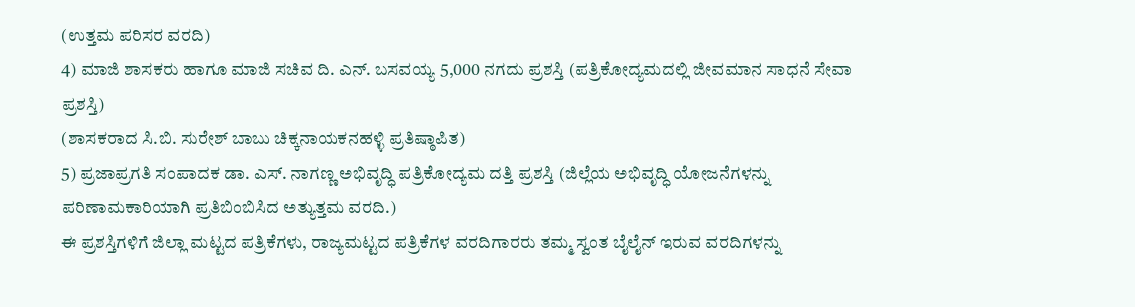(ಉತ್ತಮ ಪರಿಸರ ವರದಿ)
4) ಮಾಜಿ ಶಾಸಕರು ಹಾಗೂ ಮಾಜಿ ಸಚಿವ ದಿ. ಎನ್. ಬಸವಯ್ಯ 5,000 ನಗದು ಪ್ರಶಸ್ತಿ (ಪತ್ರಿಕೋದ್ಯಮದಲ್ಲಿ ಜೀವಮಾನ ಸಾಧನೆ ಸೇವಾ ಪ್ರಶಸ್ತಿ)
(ಶಾಸಕರಾದ ಸಿ.ಬಿ. ಸುರೇಶ್ ಬಾಬು ಚಿಕ್ಕನಾಯಕನಹಳ್ಳಿ ಪ್ರತಿಷ್ಠಾಪಿತ)
5) ಪ್ರಜಾಪ್ರಗತಿ ಸಂಪಾದಕ ಡಾ. ಎಸ್. ನಾಗಣ್ಣ ಅಭಿವೃದ್ಧಿ ಪತ್ರಿಕೋದ್ಯಮ ದತ್ತಿ ಪ್ರಶಸ್ತಿ (ಜಿಲ್ಲೆಯ ಅಭಿವೃದ್ಧಿ ಯೋಜನೆಗಳನ್ನು ಪರಿಣಾಮಕಾರಿಯಾಗಿ ಪ್ರತಿಬಿಂಬಿಸಿದ ಅತ್ಯುತ್ತಮ ವರದಿ.)
ಈ ಪ್ರಶಸ್ತಿಗಳಿಗೆ ಜಿಲ್ಲಾ ಮಟ್ಟದ ಪತ್ರಿಕೆಗಳು, ರಾಜ್ಯಮಟ್ಟದ ಪತ್ರಿಕೆಗಳ ವರದಿಗಾರರು ತಮ್ಮ ಸ್ವಂತ ಬೈಲೈನ್ ಇರುವ ವರದಿಗಳನ್ನು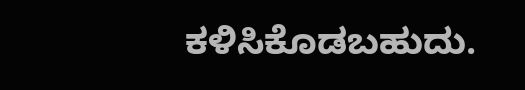ಕಳಿಸಿಕೊಡಬಹುದು.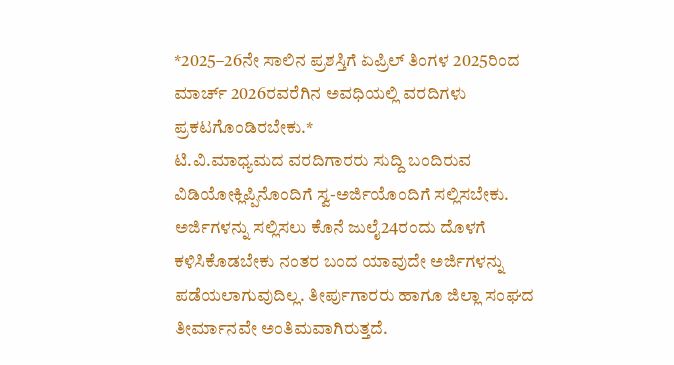*2025–26ನೇ ಸಾಲಿನ ಪ್ರಶಸ್ತಿಗೆ ಏಪ್ರಿಲ್ ತಿಂಗಳ 2025ರಿಂದ ಮಾರ್ಚ್ 2026ರವರೆಗಿನ ಅವಧಿಯಲ್ಲಿ ವರದಿಗಳು ಪ್ರಕಟಗೊಂಡಿರಬೇಕು.*
ಟಿ.ವಿ.ಮಾಧ್ಯಮದ ವರದಿಗಾರರು ಸುದ್ದಿ ಬಂದಿರುವ ವಿಡಿಯೋಕ್ಲಿಪ್ಪಿನೊಂದಿಗೆ ಸ್ವ-ಅರ್ಜಿಯೊಂದಿಗೆ ಸಲ್ಲಿಸಬೇಕು. ಅರ್ಜಿಗಳನ್ನು ಸಲ್ಲಿಸಲು ಕೊನೆ ಜುಲೈ24ರಂದು ದೊಳಗೆ ಕಳಿಸಿಕೊಡಬೇಕು ನಂತರ ಬಂದ ಯಾವುದೇ ಅರ್ಜಿಗಳನ್ನು ಪಡೆಯಲಾಗುವುದಿಲ್ಲ. ತೀರ್ಪುಗಾರರು ಹಾಗೂ ಜಿಲ್ಲಾ ಸಂಘದ ತೀರ್ಮಾನವೇ ಅಂತಿಮವಾಗಿರುತ್ತದೆ.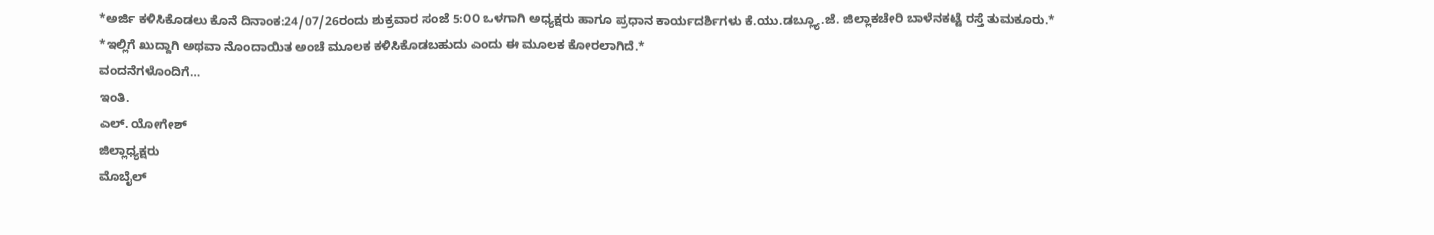*ಅರ್ಜಿ ಕಳಿಸಿಕೊಡಲು ಕೊನೆ ದಿನಾಂಕ:24/07/26ರಂದು ಶುಕ್ರವಾರ ಸಂಜೆ 5:೦೦ ಒಳಗಾಗಿ ಅಧ್ಯಕ್ಷರು ಹಾಗೂ ಪ್ರಧಾನ ಕಾರ್ಯದರ್ಶಿಗಳು ಕೆ.ಯು.ಡಬ್ಲ್ಯೂ.ಜೆ. ಜಿಲ್ಲಾಕಚೇರಿ ಬಾಳೆನಕಟ್ಟೆ ರಸ್ತೆ ತುಮಕೂರು.*
*ಇಲ್ಲಿಗೆ ಖುದ್ದಾಗಿ ಅಥವಾ ನೊಂದಾಯಿತ ಅಂಚೆ ಮೂಲಕ ಕಳಿಸಿಕೊಡಬಹುದು ಎಂದು ಈ ಮೂಲಕ ಕೋರಲಾಗಿದೆ.*
ವಂದನೆಗಳೊಂದಿಗೆ…
ಇಂತಿ.
ಎಲ್. ಯೋಗೇಶ್
ಜಿಲ್ಲಾಧ್ಯಕ್ಷರು
ಮೊಬೈಲ್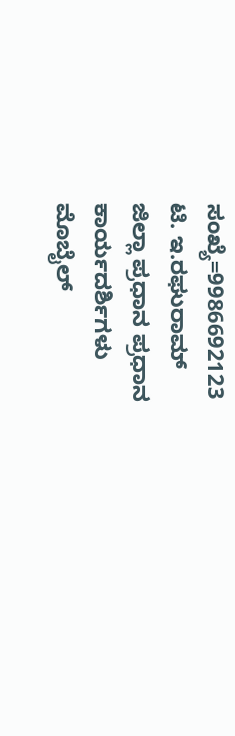ಸಂಖ್ಯೆ=9986692123
ಟಿ. ಇ.ರಘುರಾಮ್
ಜಿಲ್ಲಾ ಪ್ರಧಾನ ಪ್ರಧಾನ ಕಾರ್ಯದರ್ಶಿಗಳು
ಮೊಬೈಲ್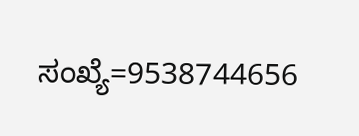ಸಂಖ್ಯೆ=9538744656